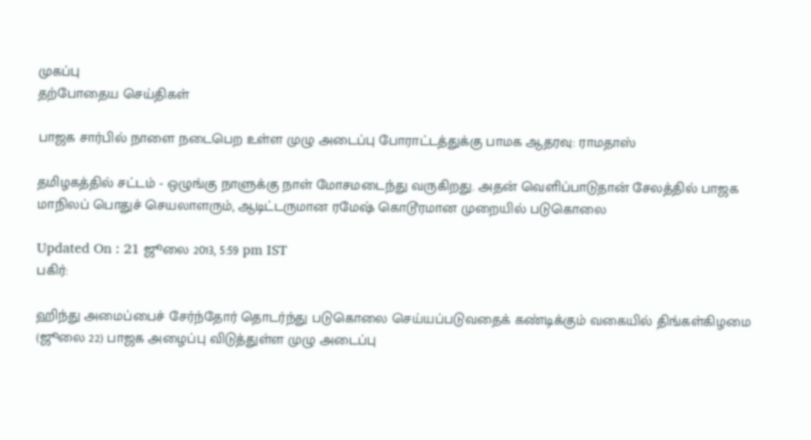முகப்பு
தற்போதைய செய்திகள்

பாஜக சார்பில் நாளை நடைபெற உள்ள முழு அடைப்பு போராட்டத்துக்கு பாமக ஆதரவு: ராமதாஸ்

தமிழகத்தில் சட்டம் - ஒழுங்கு நாளுக்கு நாள் மோசமடைந்து வருகிறது. அதன் வெளிப்பாடுதான் சேலத்தில் பாஜக மாநிலப் பொதுச் செயலாளரும், ஆடிட்டருமான ரமேஷ் கொடூரமான முறையில் படுகொலை

Updated On : 21 ஜூலை 2013, 5:59 pm IST
பகிர்:

ஹிந்து அமைப்பைச் சேர்ந்தோர் தொடர்ந்து படுகொலை செய்யப்படுவதைக் கண்டிக்கும் வகையில் திங்கள்கிழமை (ஜூலை 22) பாஜக அழைப்பு விடுத்துள்ள முழு அடைப்பு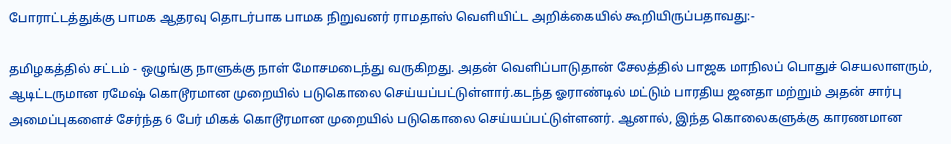போராட்டத்துக்கு பாமக ஆதரவு தொடர்பாக பாமக நிறுவனர் ராமதாஸ் வெளியிட்ட அறிக்கையில் கூறியிருப்பதாவது:-

தமிழகத்தில் சட்டம் - ஒழுங்கு நாளுக்கு நாள் மோசமடைந்து வருகிறது. அதன் வெளிப்பாடுதான் சேலத்தில் பாஜக மாநிலப் பொதுச் செயலாளரும், ஆடிட்டருமான ரமேஷ் கொடூரமான முறையில் படுகொலை செய்யப்பட்டுள்ளார்.கடந்த ஓராண்டில் மட்டும் பாரதிய ஜனதா மற்றும் அதன் சார்பு அமைப்புகளைச் சேர்ந்த 6 பேர் மிகக் கொடூரமான முறையில் படுகொலை செய்யப்பட்டுள்ளனர். ஆனால், இந்த கொலைகளுக்கு காரணமான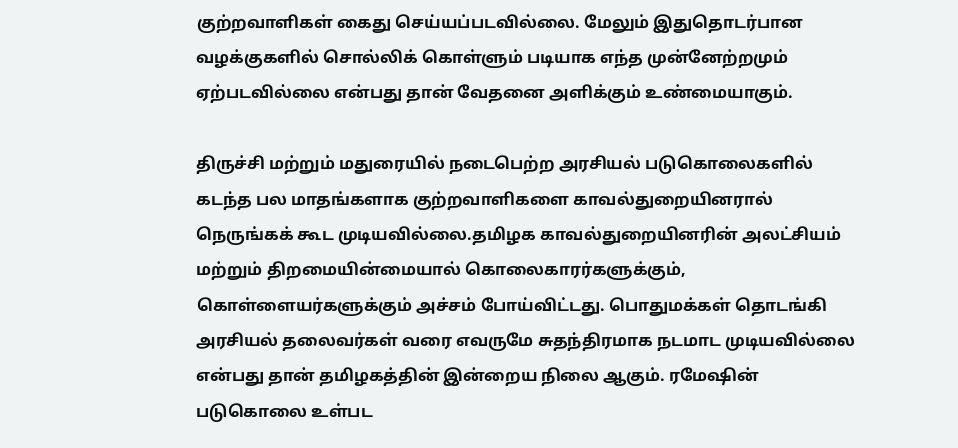குற்றவாளிகள் கைது செய்யப்படவில்லை. மேலும் இதுதொடர்பான வழக்குகளில் சொல்லிக் கொள்ளும் படியாக எந்த முன்னேற்றமும் ஏற்படவில்லை என்பது தான் வேதனை அளிக்கும் உண்மையாகும்.

திருச்சி மற்றும் மதுரையில் நடைபெற்ற அரசியல் படுகொலைகளில் கடந்த பல மாதங்களாக குற்றவாளிகளை காவல்துறையினரால் நெருங்கக் கூட முடியவில்லை.தமிழக காவல்துறையினரின் அலட்சியம் மற்றும் திறமையின்மையால் கொலைகாரர்களுக்கும், கொள்ளையர்களுக்கும் அச்சம் போய்விட்டது. பொதுமக்கள் தொடங்கி அரசியல் தலைவர்கள் வரை எவருமே சுதந்திரமாக நடமாட முடியவில்லை என்பது தான் தமிழகத்தின் இன்றைய நிலை ஆகும். ரமேஷின் படுகொலை உள்பட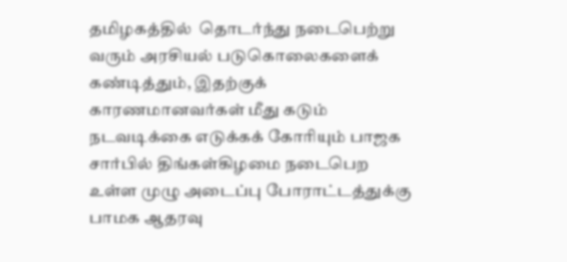தமிழகத்தில்  தொடர்ந்து நடைபெற்று வரும் அரசியல் படுகொலைகளைக் கண்டித்தும், இதற்குக் காரணமானவர்கள் மீது கடும் நடவடிக்கை எடுக்கக் கோரியும் பாஜக சார்பில் திங்கள்கிழமை நடைபெற உள்ள முழு அடைப்பு போராட்டத்துக்கு பாமக ஆதரவு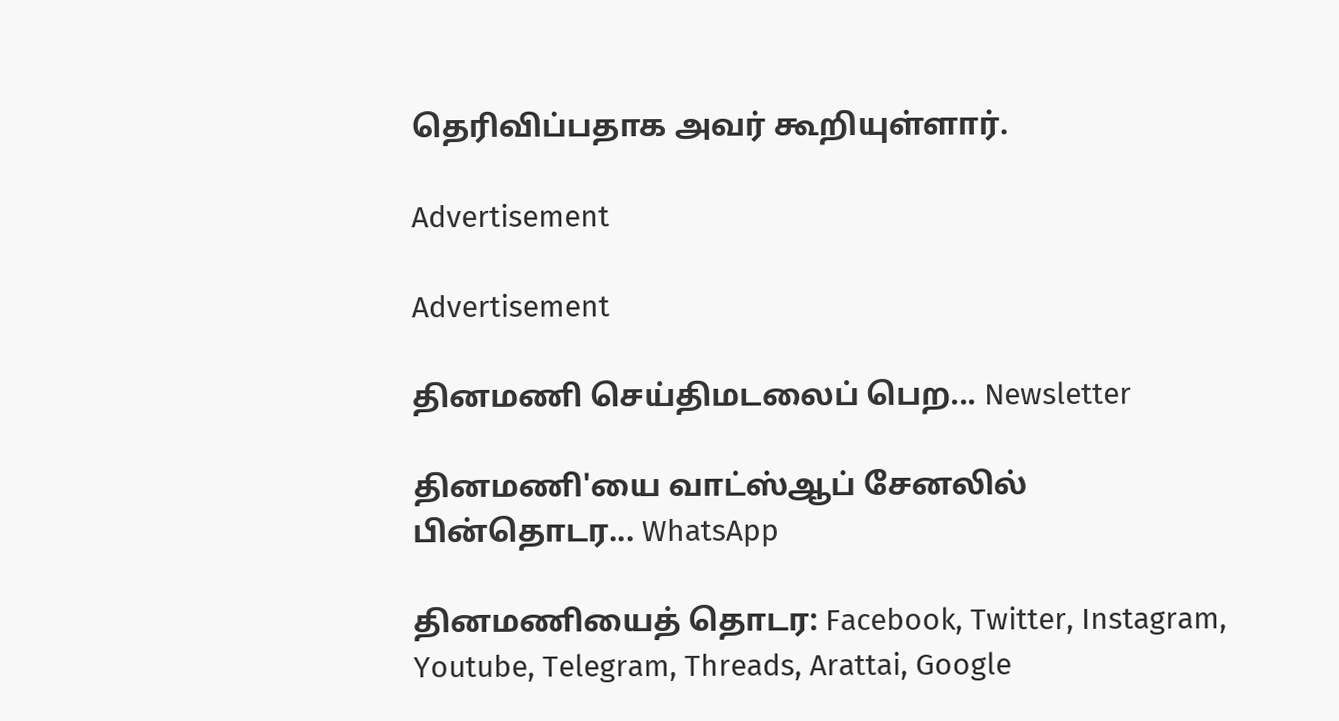தெரிவிப்பதாக அவர் கூறியுள்ளார்.

Advertisement

Advertisement

தினமணி செய்திமடலைப் பெற... Newsletter

தினமணி'யை வாட்ஸ்ஆப் சேனலில் பின்தொடர... WhatsApp

தினமணியைத் தொடர: Facebook, Twitter, Instagram, Youtube, Telegram, Threads, Arattai, Google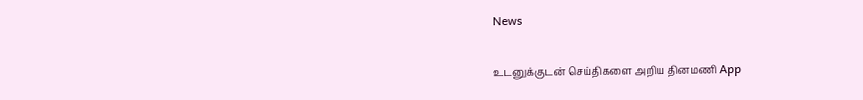News

உடனுக்குடன் செய்திகளை அறிய தினமணி App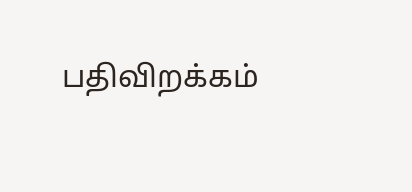பதிவிறக்கம்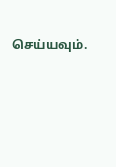செய்யவும்.